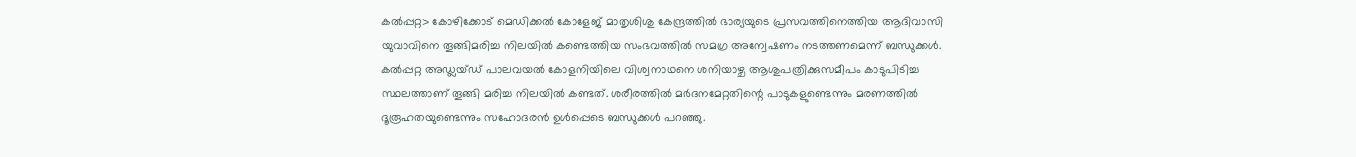കൽപ്പറ്റ> കോഴിക്കോട് മെഡിക്കൽ കോളേജ് മാതൃശിശു കേന്ദ്രത്തിൽ ഭാര്യയുടെ പ്രസവത്തിനെത്തിയ ആദിവാസി യുവാവിനെ തൂങ്ങിമരിച്ച നിലയിൽ കണ്ടെത്തിയ സംഭവത്തിൽ സമഗ്ര അന്വേഷണം നടത്തണമെന്ന് ബന്ധുക്കൾ. കൽപ്പറ്റ അഡ്ലയ്ഡ് പാലവയൽ കോളനിയിലെ വിശ്വനാഥനെ ശനിയാഴ്ച ആശുപത്രിക്കുസമീപം കാടുപിടിച്ച സ്ഥലത്താണ് തൂങ്ങി മരിച്ച നിലയിൽ കണ്ടത്. ശരീരത്തിൽ മർദനമേറ്റതിന്റെ പാടുകളുണ്ടെന്നും മരണത്തിൽ ദൂരൂഹതയുണ്ടെന്നും സഹോദരൻ ഉൾപ്പെടെ ബന്ധുക്കൾ പറഞ്ഞു.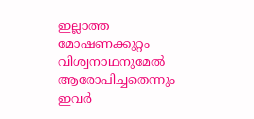ഇല്ലാത്ത മോഷണക്കുറ്റം വിശ്വനാഥനുമേൽ ആരോപിച്ചതെന്നും ഇവർ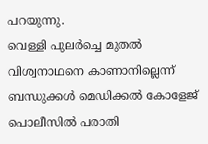പറയുന്നു.
വെള്ളി പുലർച്ചെ മുതൽ വിശ്വനാഥനെ കാണാനില്ലെന്ന് ബന്ധുക്കൾ മെഡിക്കൽ കോളേജ് പൊലീസിൽ പരാതി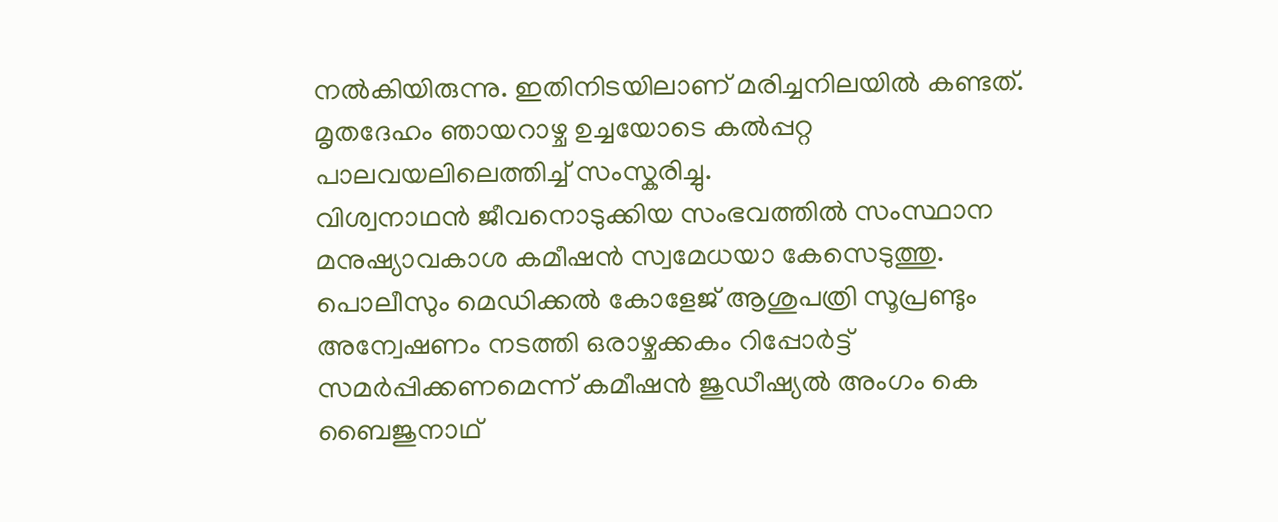നൽകിയിരുന്നു. ഇതിനിടയിലാണ് മരിച്ചനിലയിൽ കണ്ടത്. മൃതദേഹം ഞായറാഴ്ച ഉച്ചയോടെ കൽപ്പറ്റ പാലവയലിലെത്തിച്ച് സംസ്കരിച്ചു.
വിശ്വനാഥൻ ജീവനൊടുക്കിയ സംഭവത്തിൽ സംസ്ഥാന മനുഷ്യാവകാശ കമീഷൻ സ്വമേധയാ കേസെടുത്തു. പൊലീസും മെഡിക്കൽ കോളേജ് ആശുപത്രി സൂപ്രണ്ടും അന്വേഷണം നടത്തി ഒരാഴ്ചക്കകം റിപ്പോർട്ട് സമർപ്പിക്കണമെന്ന് കമീഷൻ ജുഡീഷ്യൽ അംഗം കെ ബൈജുനാഥ്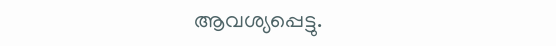ആവശ്യപ്പെട്ടു.